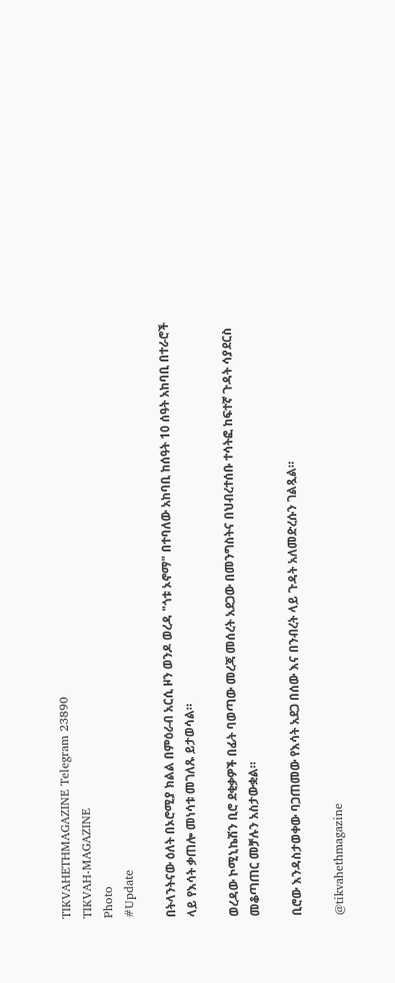TIKVAHETHMAGAZINE Telegram 23890
TIKVAH-MAGAZINE
Photo
#Update

በትላንትናው ዕለት በኦሮሚያ ክልል በምዕራብ አርሲ ዞን ወንዶ ወረዳ "ጎቱ ኦኖማ" በተባለው አከባቢ ከሰዓት 10 ሰዓት አከባቢ በተራሮች ላይ የእሳት ቃጠሎ መነሳቱ መገለጹ ይታወሳል።

ወረዳው ኮሚኒኬሽን ቢሮ ደቂቃዎች በፊት ባወጣው መረጃ መሰረት አደጋው በመንግስትና በህብረተሰቡ ተሳትፎ ከፍተኛ ጉዳት ሳያደርስ መቆጣጠር መቻሉን አስታውቋል።

ቢሮው እንዳስታወቀው ባጋጠመው የእሳት አደጋ በሰው እና በንብረት ላይ ጉዳት አለመድረሱን ገልጿል።

@tikvahethmagazine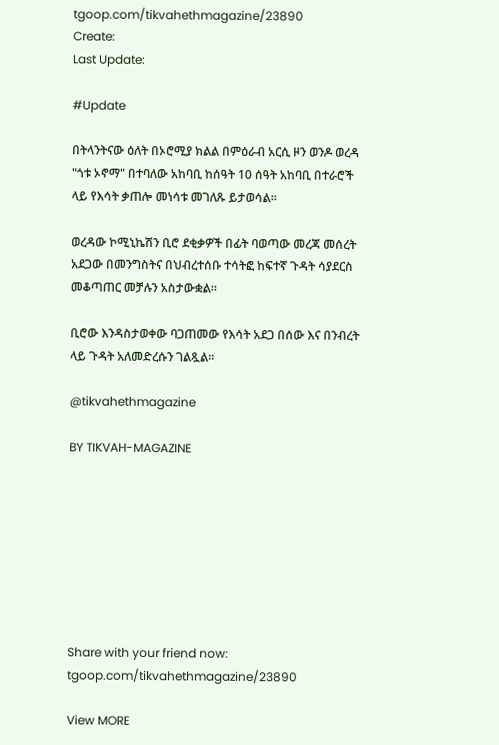tgoop.com/tikvahethmagazine/23890
Create:
Last Update:

#Update

በትላንትናው ዕለት በኦሮሚያ ክልል በምዕራብ አርሲ ዞን ወንዶ ወረዳ "ጎቱ ኦኖማ" በተባለው አከባቢ ከሰዓት 10 ሰዓት አከባቢ በተራሮች ላይ የእሳት ቃጠሎ መነሳቱ መገለጹ ይታወሳል።

ወረዳው ኮሚኒኬሽን ቢሮ ደቂቃዎች በፊት ባወጣው መረጃ መሰረት አደጋው በመንግስትና በህብረተሰቡ ተሳትፎ ከፍተኛ ጉዳት ሳያደርስ መቆጣጠር መቻሉን አስታውቋል።

ቢሮው እንዳስታወቀው ባጋጠመው የእሳት አደጋ በሰው እና በንብረት ላይ ጉዳት አለመድረሱን ገልጿል።

@tikvahethmagazine

BY TIKVAH-MAGAZINE








Share with your friend now:
tgoop.com/tikvahethmagazine/23890

View MORE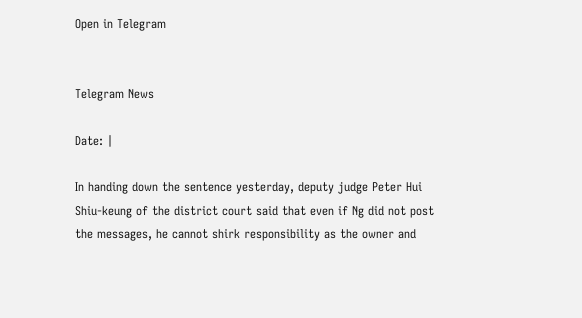Open in Telegram


Telegram News

Date: |

In handing down the sentence yesterday, deputy judge Peter Hui Shiu-keung of the district court said that even if Ng did not post the messages, he cannot shirk responsibility as the owner and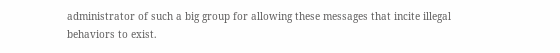administrator of such a big group for allowing these messages that incite illegal behaviors to exist.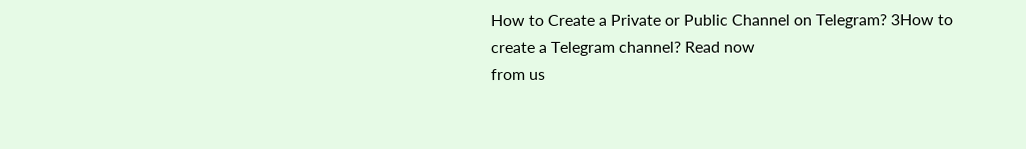How to Create a Private or Public Channel on Telegram? 3How to create a Telegram channel? Read now
from us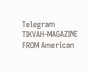Telegram TIKVAH-MAGAZINE
FROM American